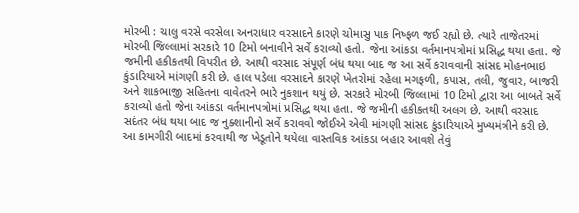મોરબી : ચાલુ વરસે વરસેલા અનરાધાર વરસાદને કારણે ચોમાસુ પાક નિષ્ફળ જઈ રહ્યો છે. ત્યારે તાજેતરમાં મોરબી જિલ્લામાં સરકારે 10 ટિમો બનાવીને સર્વે કરાવ્યો હતો. જેના આંકડા વર્તમાનપત્રોમાં પ્રસિદ્ધ થયા હતા. જે જમીની હકીકતથી વિપરીત છે. આથી વરસાદ સંપૂર્ણ બંધ થયા બાદ જ આ સર્વે કરાવવાની સાંસદ મોહનભાઇ કુંડારિયાએ માંગણી કરી છે. હાલ પડેલા વરસાદને કારણે ખેતરોમાં રહેલા મગફળી, કપાસ, તલી, જુવાર, બાજરી અને શાકભાજી સહિતના વાવેતરને ભારે નુકશાન થયું છે. સરકારે મોરબી જિલ્લામાં 10 ટિમો દ્વારા આ બાબતે સર્વે કરાવ્યો હતો જેના આંકડા વર્તમાનપત્રોમાં પ્રસિદ્ધ થયા હતા. જે જમીની હકીકતથી અલગ છે. આથી વરસાદ સદંતર બંધ થયા બાદ જ નુક્શાનીનો સર્વે કરાવવો જોઈએ એવી માંગણી સાંસદ કુંડારિયાએ મુખ્યમંત્રીને કરી છે. આ કામગીરી બાદમાં કરવાથી જ ખેડૂતોને થયેલા વાસ્તવિક આંકડા બહાર આવશે તેવું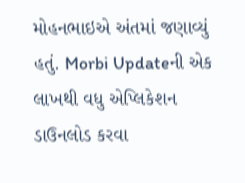મોહનભાઇએ અંતમાં જણાવ્યું હતું. Morbi Updateની એક લાખથી વધુ એપ્લિકેશન ડાઉનલોડ કરવા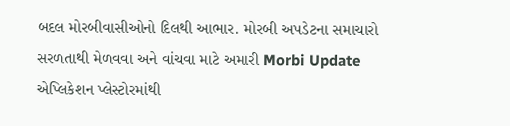બદલ મોરબીવાસીઓનો દિલથી આભાર. મોરબી અપડેટના સમાચારો સરળતાથી મેળવવા અને વાંચવા માટે અમારી Morbi Update એપ્લિકેશન પ્લેસ્ટોરમાંથી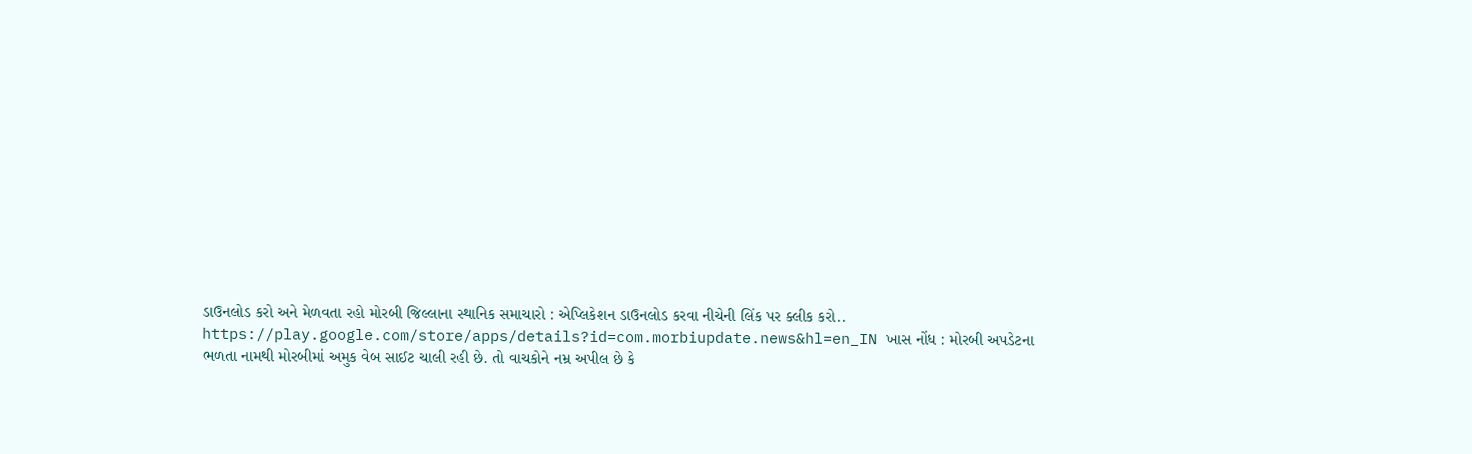ડાઉનલોડ કરો અને મેળવતા રહો મોરબી જિલ્લાના સ્થાનિક સમાચારો : એપ્લિકેશન ડાઉનલોડ કરવા નીચેની લિંક પર ક્લીક કરો.. https://play.google.com/store/apps/details?id=com.morbiupdate.news&hl=en_IN ખાસ નોંધ : મોરબી અપડેટના ભળતા નામથી મોરબીમાં અમુક વેબ સાઈટ ચાલી રહી છે. તો વાચકોને નમ્ર અપીલ છે કે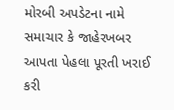મોરબી અપડેટના નામે સમાચાર કે જાહેરખબર આપતા પેહલા પૂરતી ખરાઈ કરી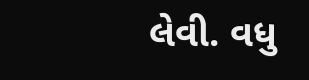લેવી. વધુ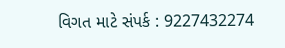વિગત માટે સંપર્ક : 9227432274